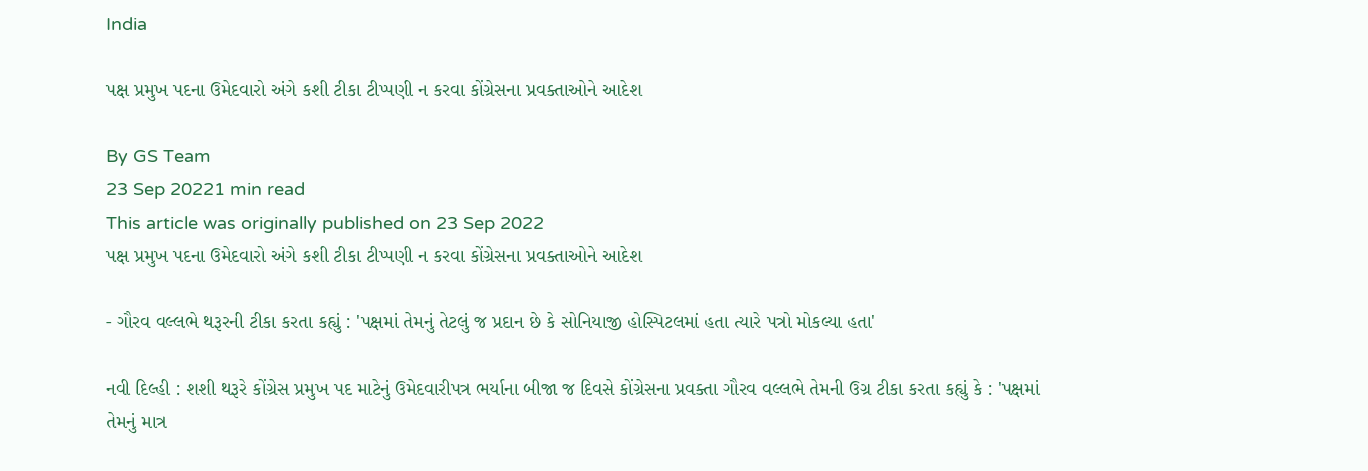India

પક્ષ પ્રમુખ પદના ઉમેદવારો અંગે કશી ટીકા ટીપ્પણી ન કરવા કોંગ્રેસના પ્રવક્તાઓને આદેશ

By GS Team
23 Sep 20221 min read
This article was originally published on 23 Sep 2022
પક્ષ પ્રમુખ પદના ઉમેદવારો અંગે કશી ટીકા ટીપ્પણી ન કરવા કોંગ્રેસના પ્રવક્તાઓને આદેશ

- ગૌરવ વલ્લભે થરૂરની ટીકા કરતા કહ્યું : 'પક્ષમાં તેમનું તેટલું જ પ્રદાન છે કે સોનિયાજી હોસ્પિટલમાં હતા ત્યારે પત્રો મોકલ્યા હતા'

નવી દિલ્હી : શશી થરૂરે કોંગ્રેસ પ્રમુખ પદ માટેનું ઉમેદવારીપત્ર ભર્યાના બીજા જ દિવસે કોંગ્રેસના પ્રવક્તા ગૌરવ વલ્લભે તેમની ઉગ્ર ટીકા કરતા કહ્યું કે : 'પક્ષમાં તેમનું માત્ર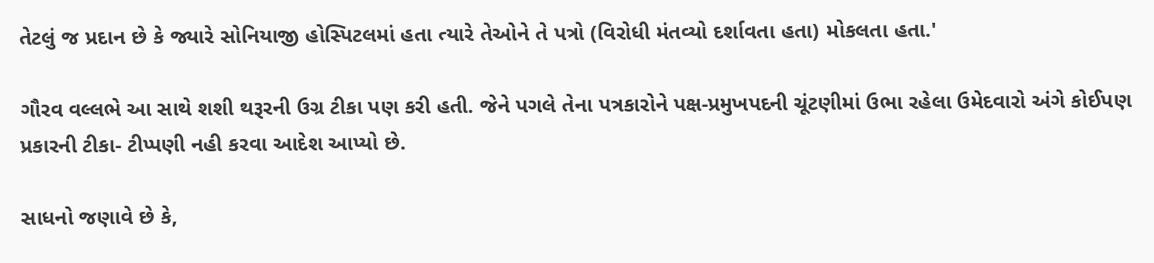તેટલું જ પ્રદાન છે કે જ્યારે સોનિયાજી હોસ્પિટલમાં હતા ત્યારે તેઓને તે પત્રો (વિરોધી મંતવ્યો દર્શાવતા હતા) મોકલતા હતા.'

ગૌરવ વલ્લભે આ સાથે શશી થરૂરની ઉગ્ર ટીકા પણ કરી હતી. જેને પગલે તેના પત્રકારોને પક્ષ-પ્રમુખપદની ચૂંટણીમાં ઉભા રહેલા ઉમેદવારો અંગે કોઈપણ પ્રકારની ટીકા- ટીપ્પણી નહી કરવા આદેશ આપ્યો છે.

સાધનો જણાવે છે કે,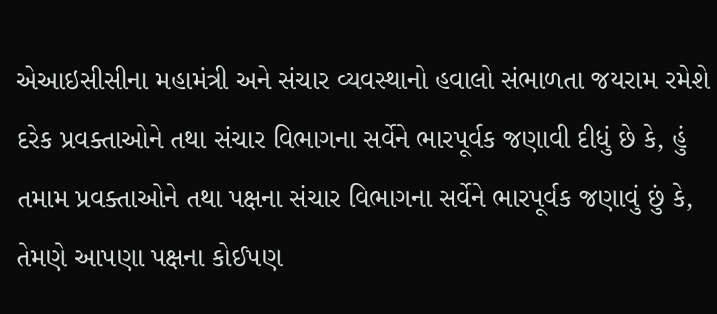એઆઇસીસીના મહામંત્રી અને સંચાર વ્યવસ્થાનો હવાલો સંભાળતા જયરામ રમેશે દરેક પ્રવક્તાઓને તથા સંચાર વિભાગના સર્વેને ભારપૂર્વક જણાવી દીધું છે કે, હું તમામ પ્રવક્તાઓને તથા પક્ષના સંચાર વિભાગના સર્વેને ભારપૂર્વક જણાવું છું કે, તેમણે આપણા પક્ષના કોઈપણ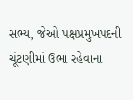સભ્ય, જેઓ પક્ષપ્રમુખપદની ચૂંટણીમાં ઉભા રહેવાના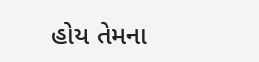હોય તેમના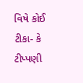વિષે કોઈ ટીકા- કે ટીપ્પણી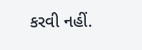કરવી નહીં.